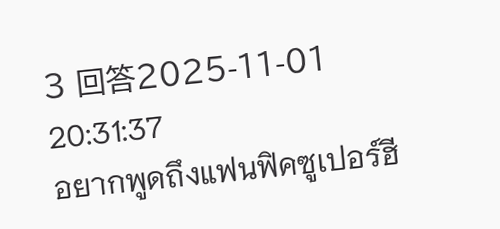3 回答2025-11-01 20:31:37
อยากพูดถึงแฟนฟิคซูเปอร์ฮี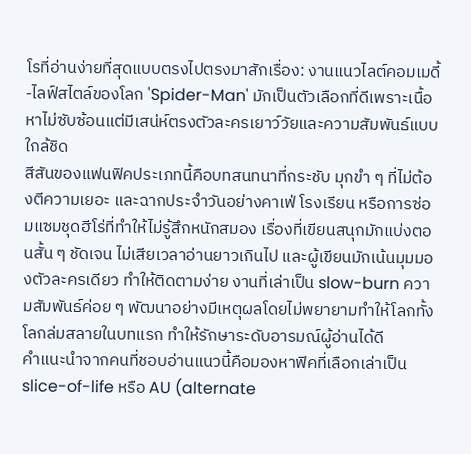โรที่อ่านง่ายที่สุดแบบตรงไปตรงมาสักเรื่อง: งานแนวไลต์คอมเมดี้-ไลฟ์สไตล์ของโลก 'Spider-Man' มักเป็นตัวเลือกที่ดีเพราะเนื้อหาไม่ซับซ้อนแต่มีเสน่ห์ตรงตัวละครเยาว์วัยและความสัมพันธ์แบบใกล้ชิด
สีสันของแฟนฟิคประเภทนี้คือบทสนทนาที่กระชับ มุกขำ ๆ ที่ไม่ต้องตีความเยอะ และฉากประจำวันอย่างคาเฟ่ โรงเรียน หรือการซ่อมแซมชุดฮีโร่ที่ทำให้ไม่รู้สึกหนักสมอง เรื่องที่เขียนสนุกมักแบ่งตอนสั้น ๆ ชัดเจน ไม่เสียเวลาอ่านยาวเกินไป และผู้เขียนมักเน้นมุมมองตัวละครเดียว ทำให้ติดตามง่าย งานที่เล่าเป็น slow-burn ความสัมพันธ์ค่อย ๆ พัฒนาอย่างมีเหตุผลโดยไม่พยายามทำให้โลกทั้งโลกล่มสลายในบทแรก ทำให้รักษาระดับอารมณ์ผู้อ่านได้ดี
คำแนะนำจากคนที่ชอบอ่านแนวนี้คือมองหาฟิคที่เลือกเล่าเป็น slice-of-life หรือ AU (alternate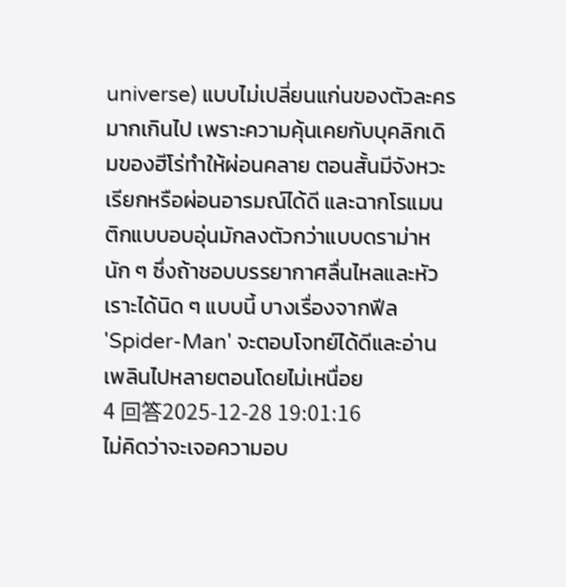universe) แบบไม่เปลี่ยนแก่นของตัวละครมากเกินไป เพราะความคุ้นเคยกับบุคลิกเดิมของฮีโร่ทำให้ผ่อนคลาย ตอนสั้นมีจังหวะเรียกหรือผ่อนอารมณ์ได้ดี และฉากโรแมนติกแบบอบอุ่นมักลงตัวกว่าแบบดราม่าหนัก ๆ ซึ่งถ้าชอบบรรยากาศลื่นไหลและหัวเราะได้นิด ๆ แบบนี้ บางเรื่องจากฟีล 'Spider-Man' จะตอบโจทย์ได้ดีและอ่านเพลินไปหลายตอนโดยไม่เหนื่อย
4 回答2025-12-28 19:01:16
ไม่คิดว่าจะเจอความอบ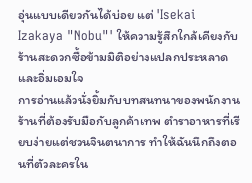อุ่นแบบเดียวกันได้บ่อย แต่ 'Isekai Izakaya "Nobu"' ให้ความรู้สึกใกล้เคียงกับร้านสะดวกซื้อข้ามมิติอย่างแปลกประหลาดและอิ่มเอมใจ
การอ่านแล้วนั่งยิ้มกับบทสนทนาของพนักงานร้านที่ต้องรับมือกับลูกค้าเทพ ตำราอาหารที่เรียบง่ายแต่ชวนจินตนาการ ทำให้ฉันนึกถึงตอนที่ตัวละครใน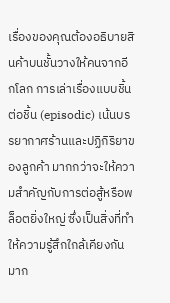เรื่องของคุณต้องอธิบายสินค้าบนชั้นวางให้คนจากอีกโลก การเล่าเรื่องแบบชิ้นต่อชิ้น (episodic) เน้นบรรยากาศร้านและปฏิกิริยาของลูกค้า มากกว่าจะให้ความสำคัญกับการต่อสู้หรือพล็อตยิ่งใหญ่ ซึ่งเป็นสิ่งที่ทำให้ความรู้สึกใกล้เคียงกันมาก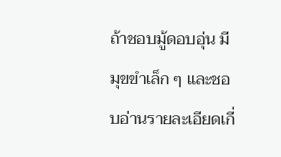ถ้าชอบมู้ดอบอุ่น มีมุขขำเล็ก ๆ และชอบอ่านรายละเอียดเกี่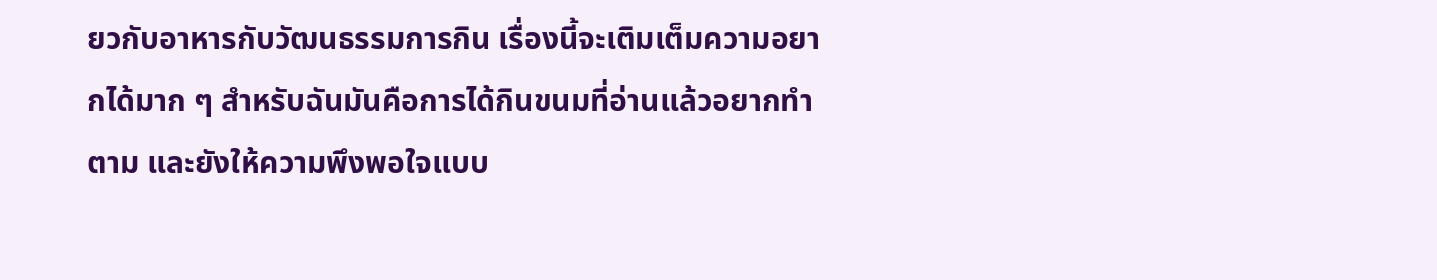ยวกับอาหารกับวัฒนธรรมการกิน เรื่องนี้จะเติมเต็มความอยากได้มาก ๆ สำหรับฉันมันคือการได้กินขนมที่อ่านแล้วอยากทำตาม และยังให้ความพึงพอใจแบบ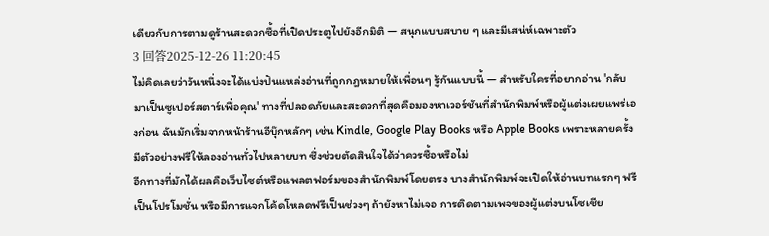เดียวกับการตามดูร้านสะดวกซื้อที่เปิดประตูไปยังอีกมิติ — สนุกแบบสบาย ๆ และมีเสน่ห์เฉพาะตัว
3 回答2025-12-26 11:20:45
ไม่คิดเลยว่าวันหนึ่งจะได้แบ่งปันแหล่งอ่านที่ถูกกฎหมายให้เพื่อนๆ รู้กันแบบนี้ — สำหรับใครที่อยากอ่าน 'กลับมาเป็นซูเปอร์สตาร์เพื่อคุณ' ทางที่ปลอดภัยและสะดวกที่สุดคือมองหาเวอร์ชันที่สำนักพิมพ์หรือผู้แต่งเผยแพร่เองก่อน ฉันมักเริ่มจากหน้าร้านอีบุ๊กหลักๆ เช่น Kindle, Google Play Books หรือ Apple Books เพราะหลายครั้งมีตัวอย่างฟรีให้ลองอ่านทั่วไปหลายบท ซึ่งช่วยตัดสินใจได้ว่าควรซื้อหรือไม่
อีกทางที่มักได้ผลคือเว็บไซต์หรือแพลตฟอร์มของสำนักพิมพ์โดยตรง บางสำนักพิมพ์จะเปิดให้อ่านบทแรกๆ ฟรีเป็นโปรโมชั่น หรือมีการแจกโค้ดโหลดฟรีเป็นช่วงๆ ถ้ายังหาไม่เจอ การติดตามเพจของผู้แต่งบนโซเชีย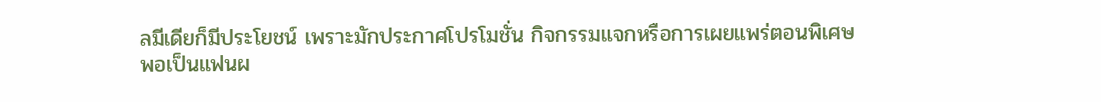ลมีเดียก็มีประโยชน์ เพราะมักประกาศโปรโมชั่น กิจกรรมแจกหรือการเผยแพร่ตอนพิเศษ
พอเป็นแฟนผ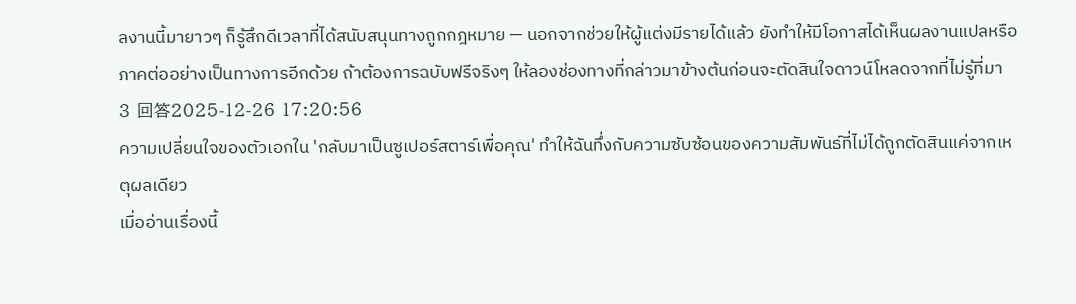ลงานนี้มายาวๆ ก็รู้สึกดีเวลาที่ได้สนับสนุนทางถูกกฎหมาย — นอกจากช่วยให้ผู้แต่งมีรายได้แล้ว ยังทำให้มีโอกาสได้เห็นผลงานแปลหรือภาคต่ออย่างเป็นทางการอีกด้วย ถ้าต้องการฉบับฟรีจริงๆ ให้ลองช่องทางที่กล่าวมาข้างต้นก่อนจะตัดสินใจดาวน์โหลดจากที่ไม่รู้ที่มา
3 回答2025-12-26 17:20:56
ความเปลี่ยนใจของตัวเอกใน 'กลับมาเป็นซูเปอร์สตาร์เพื่อคุณ' ทำให้ฉันทึ่งกับความซับซ้อนของความสัมพันธ์ที่ไม่ได้ถูกตัดสินแค่จากเหตุผลเดียว
เมื่ออ่านเรื่องนี้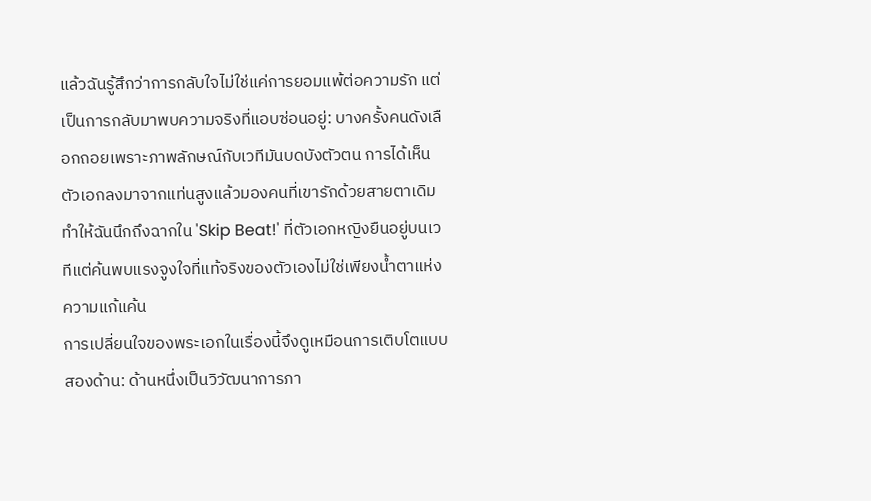แล้วฉันรู้สึกว่าการกลับใจไม่ใช่แค่การยอมแพ้ต่อความรัก แต่เป็นการกลับมาพบความจริงที่แอบซ่อนอยู่: บางครั้งคนดังเลือกถอยเพราะภาพลักษณ์กับเวทีมันบดบังตัวตน การได้เห็นตัวเอกลงมาจากแท่นสูงแล้วมองคนที่เขารักด้วยสายตาเดิม ทำให้ฉันนึกถึงฉากใน 'Skip Beat!' ที่ตัวเอกหญิงยืนอยู่บนเวทีแต่ค้นพบแรงจูงใจที่แท้จริงของตัวเองไม่ใช่เพียงน้ำตาแห่งความแก้แค้น
การเปลี่ยนใจของพระเอกในเรื่องนี้จึงดูเหมือนการเติบโตแบบสองด้าน: ด้านหนึ่งเป็นวิวัฒนาการภา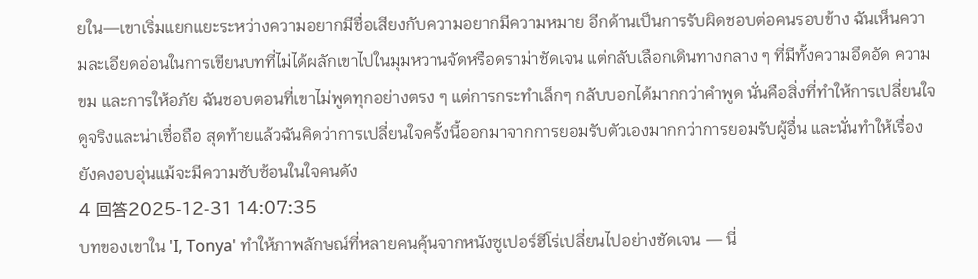ยใน—เขาเริ่มแยกแยะระหว่างความอยากมีชื่อเสียงกับความอยากมีความหมาย อีกด้านเป็นการรับผิดชอบต่อคนรอบข้าง ฉันเห็นความละเอียดอ่อนในการเขียนบทที่ไม่ได้ผลักเขาไปในมุมหวานจัดหรือดราม่าชัดเจน แต่กลับเลือกเดินทางกลาง ๆ ที่มีทั้งความอึดอัด ความขม และการให้อภัย ฉันชอบตอนที่เขาไม่พูดทุกอย่างตรง ๆ แต่การกระทำเล็กๆ กลับบอกได้มากกว่าคำพูด นั่นคือสิ่งที่ทำให้การเปลี่ยนใจดูจริงและน่าเชื่อถือ สุดท้ายแล้วฉันคิดว่าการเปลี่ยนใจครั้งนี้ออกมาจากการยอมรับตัวเองมากกว่าการยอมรับผู้อื่น และนั่นทำให้เรื่องยังคงอบอุ่นแม้จะมีความซับซ้อนในใจคนดัง
4 回答2025-12-31 14:07:35
บทของเขาใน 'I, Tonya' ทำให้ภาพลักษณ์ที่หลายคนคุ้นจากหนังซูเปอร์ฮีโร่เปลี่ยนไปอย่างชัดเจน — นี่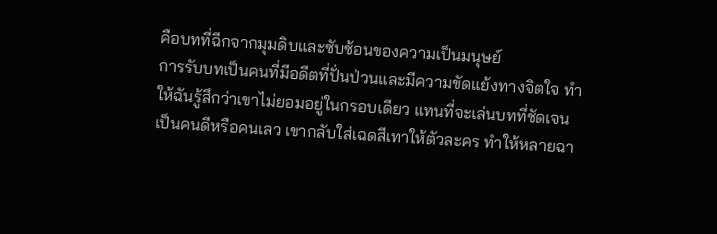คือบทที่ฉีกจากมุมดิบและซับซ้อนของความเป็นมนุษย์
การรับบทเป็นคนที่มีอดีตที่ปั่นป่วนและมีความขัดแย้งทางจิตใจ ทำให้ฉันรู้สึกว่าเขาไม่ยอมอยู่ในกรอบเดียว แทนที่จะเล่นบทที่ชัดเจนเป็นคนดีหรือคนเลว เขากลับใส่เฉดสีเทาให้ตัวละคร ทำให้หลายฉา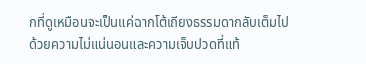กที่ดูเหมือนจะเป็นแค่ฉากโต้เถียงธรรมดากลับเต็มไปด้วยความไม่แน่นอนและความเจ็บปวดที่แท้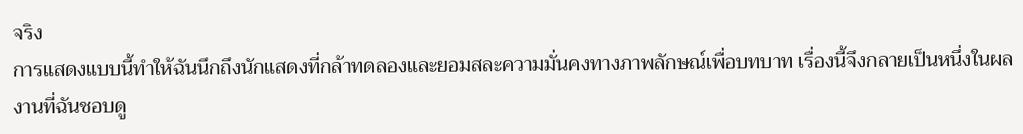จริง
การแสดงแบบนี้ทำให้ฉันนึกถึงนักแสดงที่กล้าทดลองและยอมสละความมั่นคงทางภาพลักษณ์เพื่อบทบาท เรื่องนี้จึงกลายเป็นหนึ่งในผลงานที่ฉันชอบดู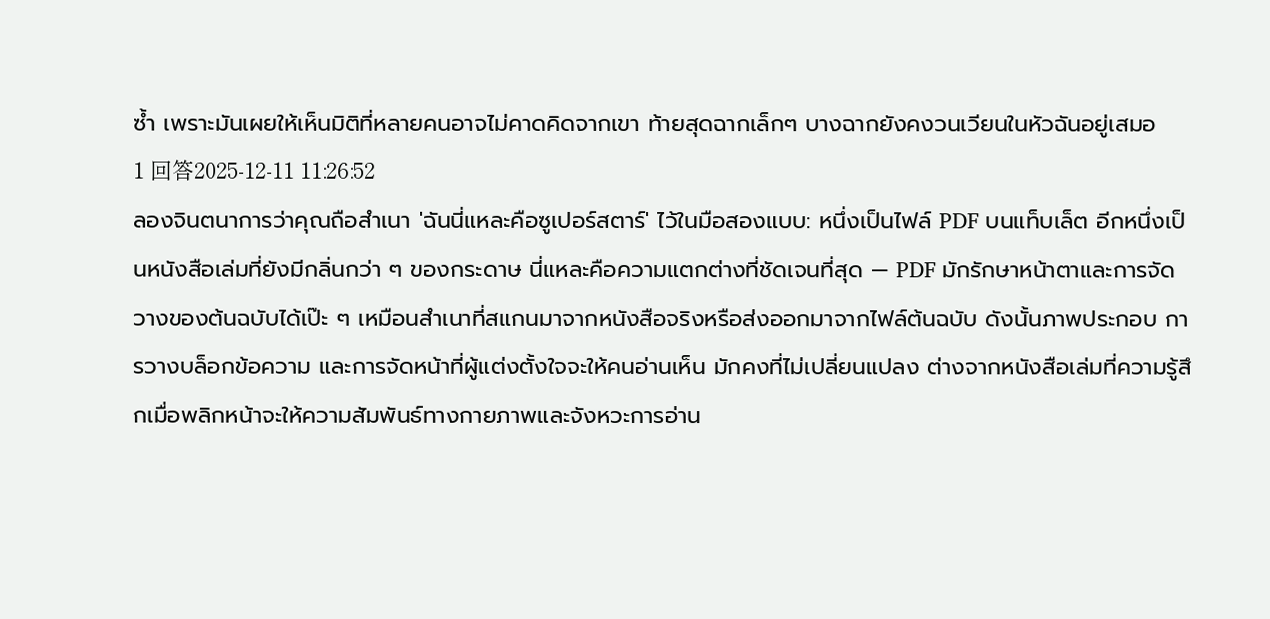ซ้ำ เพราะมันเผยให้เห็นมิติที่หลายคนอาจไม่คาดคิดจากเขา ท้ายสุดฉากเล็กๆ บางฉากยังคงวนเวียนในหัวฉันอยู่เสมอ
1 回答2025-12-11 11:26:52
ลองจินตนาการว่าคุณถือสำเนา 'ฉันนี่แหละคือซูเปอร์สตาร์' ไว้ในมือสองแบบ: หนึ่งเป็นไฟล์ PDF บนแท็บเล็ต อีกหนึ่งเป็นหนังสือเล่มที่ยังมีกลิ่นกว่า ๆ ของกระดาษ นี่แหละคือความแตกต่างที่ชัดเจนที่สุด — PDF มักรักษาหน้าตาและการจัดวางของต้นฉบับได้เป๊ะ ๆ เหมือนสำเนาที่สแกนมาจากหนังสือจริงหรือส่งออกมาจากไฟล์ต้นฉบับ ดังนั้นภาพประกอบ การวางบล็อกข้อความ และการจัดหน้าที่ผู้แต่งตั้งใจจะให้คนอ่านเห็น มักคงที่ไม่เปลี่ยนแปลง ต่างจากหนังสือเล่มที่ความรู้สึกเมื่อพลิกหน้าจะให้ความสัมพันธ์ทางกายภาพและจังหวะการอ่าน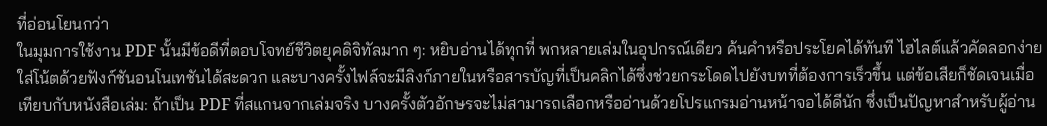ที่อ่อนโยนกว่า
ในมุมการใช้งาน PDF นั้นมีข้อดีที่ตอบโจทย์ชีวิตยุคดิจิทัลมาก ๆ: หยิบอ่านได้ทุกที่ พกหลายเล่มในอุปกรณ์เดียว ค้นคำหรือประโยคได้ทันที ไฮไลต์แล้วคัดลอกง่าย ใส่โน้ตด้วยฟังก์ชันอนโนเทชันได้สะดวก และบางครั้งไฟล์จะมีลิงก์ภายในหรือสารบัญที่เป็นคลิกได้ซึ่งช่วยกระโดดไปยังบทที่ต้องการเร็วขึ้น แต่ข้อเสียก็ชัดเจนเมื่อเทียบกับหนังสือเล่ม: ถ้าเป็น PDF ที่สแกนจากเล่มจริง บางครั้งตัวอักษรจะไม่สามารถเลือกหรืออ่านด้วยโปรแกรมอ่านหน้าจอได้ดีนัก ซึ่งเป็นปัญหาสำหรับผู้อ่าน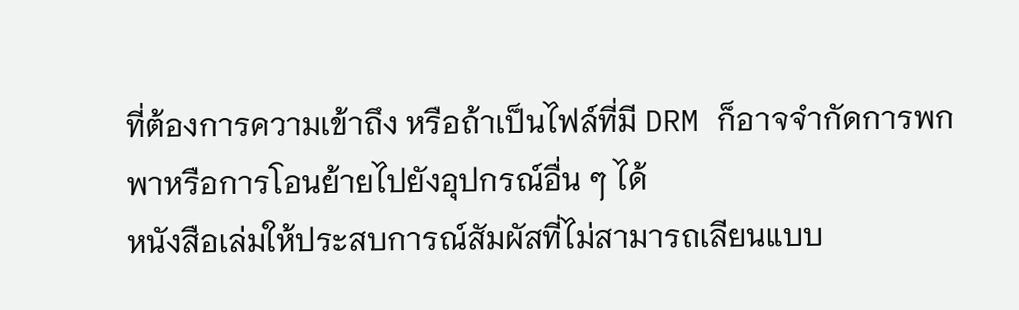ที่ต้องการความเข้าถึง หรือถ้าเป็นไฟล์ที่มี DRM ก็อาจจำกัดการพกพาหรือการโอนย้ายไปยังอุปกรณ์อื่น ๆ ได้
หนังสือเล่มให้ประสบการณ์สัมผัสที่ไม่สามารถเลียนแบบ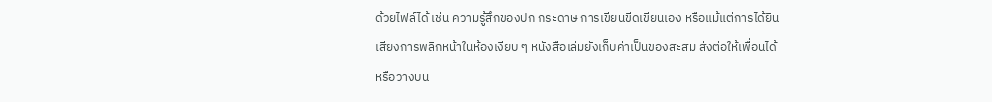ด้วยไฟล์ได้ เช่น ความรู้สึกของปก กระดาษ การเขียนขีดเขียนเอง หรือแม้แต่การได้ยินเสียงการพลิกหน้าในห้องเงียบ ๆ หนังสือเล่มยังเก็บค่าเป็นของสะสม ส่งต่อให้เพื่อนได้ หรือวางบน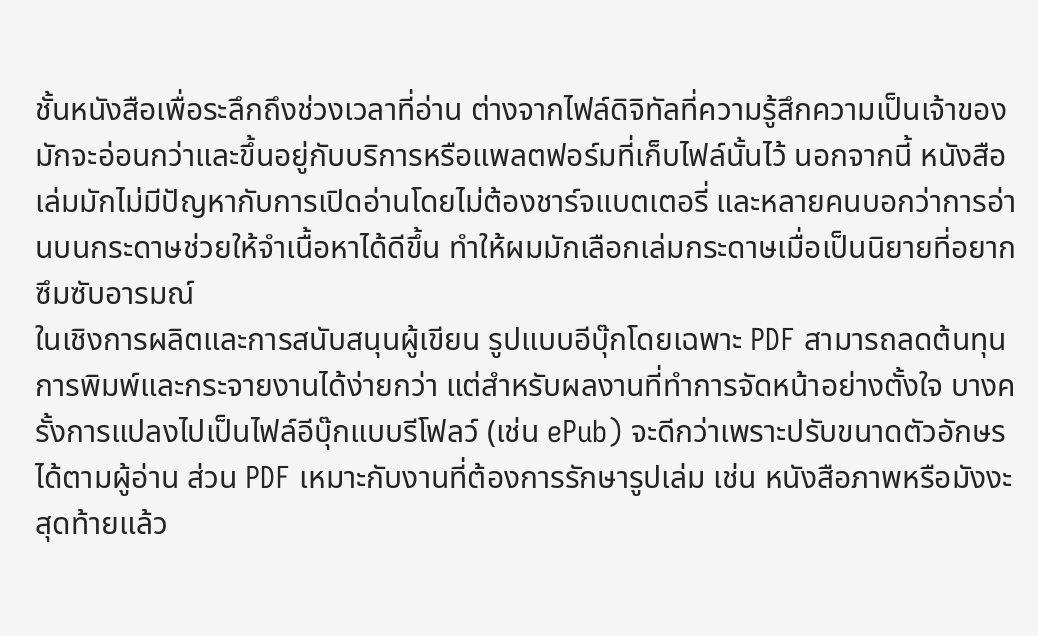ชั้นหนังสือเพื่อระลึกถึงช่วงเวลาที่อ่าน ต่างจากไฟล์ดิจิทัลที่ความรู้สึกความเป็นเจ้าของมักจะอ่อนกว่าและขึ้นอยู่กับบริการหรือแพลตฟอร์มที่เก็บไฟล์นั้นไว้ นอกจากนี้ หนังสือเล่มมักไม่มีปัญหากับการเปิดอ่านโดยไม่ต้องชาร์จแบตเตอรี่ และหลายคนบอกว่าการอ่านบนกระดาษช่วยให้จำเนื้อหาได้ดีขึ้น ทำให้ผมมักเลือกเล่มกระดาษเมื่อเป็นนิยายที่อยากซึมซับอารมณ์
ในเชิงการผลิตและการสนับสนุนผู้เขียน รูปแบบอีบุ๊กโดยเฉพาะ PDF สามารถลดต้นทุนการพิมพ์และกระจายงานได้ง่ายกว่า แต่สำหรับผลงานที่ทำการจัดหน้าอย่างตั้งใจ บางครั้งการแปลงไปเป็นไฟล์อีบุ๊กแบบรีโฟลว์ (เช่น ePub) จะดีกว่าเพราะปรับขนาดตัวอักษรได้ตามผู้อ่าน ส่วน PDF เหมาะกับงานที่ต้องการรักษารูปเล่ม เช่น หนังสือภาพหรือมังงะ สุดท้ายแล้ว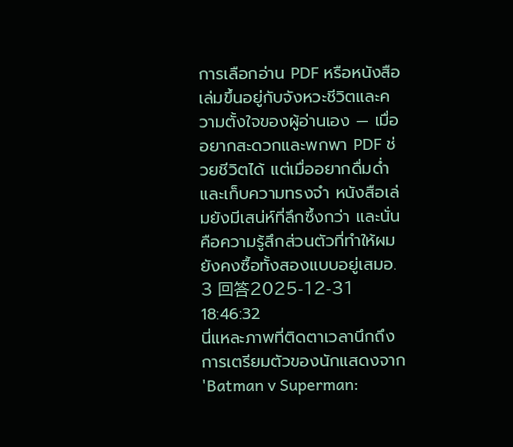การเลือกอ่าน PDF หรือหนังสือเล่มขึ้นอยู่กับจังหวะชีวิตและความตั้งใจของผู้อ่านเอง — เมื่ออยากสะดวกและพกพา PDF ช่วยชีวิตได้ แต่เมื่ออยากดื่มด่ำและเก็บความทรงจำ หนังสือเล่มยังมีเสน่ห์ที่ลึกซึ้งกว่า และนั่นคือความรู้สึกส่วนตัวที่ทำให้ผมยังคงซื้อทั้งสองแบบอยู่เสมอ.
3 回答2025-12-31 18:46:32
นี่แหละภาพที่ติดตาเวลานึกถึงการเตรียมตัวของนักแสดงจาก 'Batman v Superman: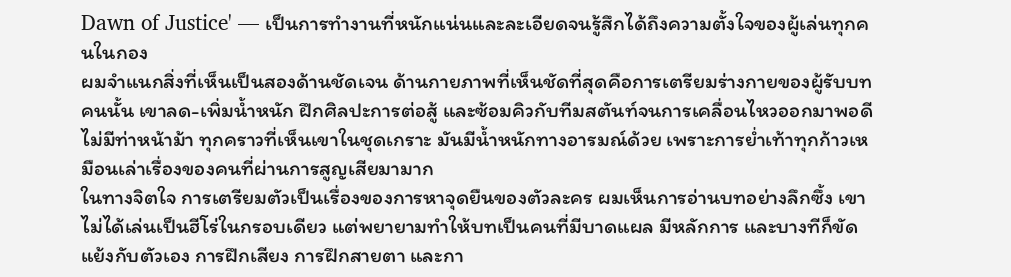Dawn of Justice' — เป็นการทำงานที่หนักแน่นและละเอียดจนรู้สึกได้ถึงความตั้งใจของผู้เล่นทุกคนในกอง
ผมจำแนกสิ่งที่เห็นเป็นสองด้านชัดเจน ด้านกายภาพที่เห็นชัดที่สุดคือการเตรียมร่างกายของผู้รับบทคนนั้น เขาลด-เพิ่มน้ำหนัก ฝึกศิลปะการต่อสู้ และซ้อมคิวกับทีมสตันท์จนการเคลื่อนไหวออกมาพอดี ไม่มีท่าหน้าม้า ทุกคราวที่เห็นเขาในชุดเกราะ มันมีน้ำหนักทางอารมณ์ด้วย เพราะการย่ำเท้าทุกก้าวเหมือนเล่าเรื่องของคนที่ผ่านการสูญเสียมามาก
ในทางจิตใจ การเตรียมตัวเป็นเรื่องของการหาจุดยืนของตัวละคร ผมเห็นการอ่านบทอย่างลึกซึ้ง เขาไม่ได้เล่นเป็นฮีโร่ในกรอบเดียว แต่พยายามทำให้บทเป็นคนที่มีบาดแผล มีหลักการ และบางทีก็ขัดแย้งกับตัวเอง การฝึกเสียง การฝึกสายตา และกา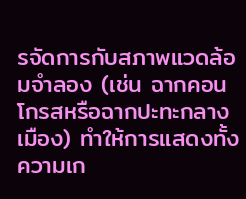รจัดการกับสภาพแวดล้อมจำลอง (เช่น ฉากคอนโกรสหรือฉากปะทะกลางเมือง) ทำให้การแสดงทั้งความเก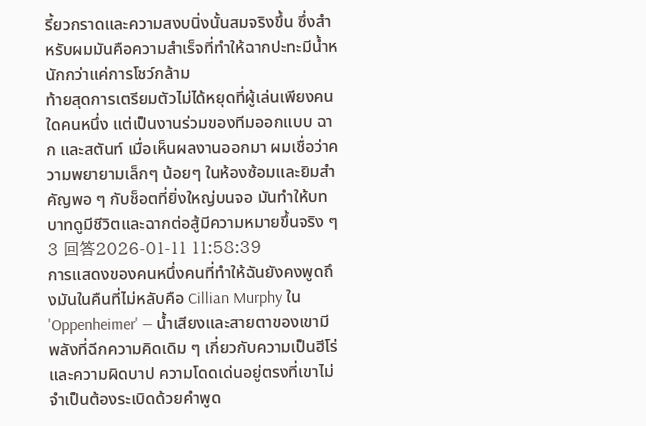รี้ยวกราดและความสงบนิ่งนั้นสมจริงขึ้น ซึ่งสำหรับผมมันคือความสำเร็จที่ทำให้ฉากปะทะมีน้ำหนักกว่าแค่การโชว์กล้าม
ท้ายสุดการเตรียมตัวไม่ได้หยุดที่ผู้เล่นเพียงคนใดคนหนึ่ง แต่เป็นงานร่วมของทีมออกแบบ ฉาก และสตันท์ เมื่อเห็นผลงานออกมา ผมเชื่อว่าความพยายามเล็กๆ น้อยๆ ในห้องซ้อมและยิมสำคัญพอ ๆ กับช็อตที่ยิ่งใหญ่บนจอ มันทำให้บทบาทดูมีชีวิตและฉากต่อสู้มีความหมายขึ้นจริง ๆ
3 回答2026-01-11 11:58:39
การแสดงของคนหนึ่งคนที่ทำให้ฉันยังคงพูดถึงมันในคืนที่ไม่หลับคือ Cillian Murphy ใน 'Oppenheimer' — น้ำเสียงและสายตาของเขามีพลังที่ฉีกความคิดเดิม ๆ เกี่ยวกับความเป็นฮีโร่และความผิดบาป ความโดดเด่นอยู่ตรงที่เขาไม่จำเป็นต้องระเบิดด้วยคำพูด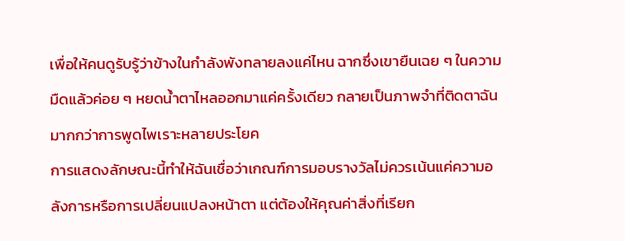เพื่อให้คนดูรับรู้ว่าข้างในกำลังพังทลายลงแค่ไหน ฉากซึ่งเขายืนเฉย ๆ ในความมืดแล้วค่อย ๆ หยดน้ำตาไหลออกมาแค่ครั้งเดียว กลายเป็นภาพจำที่ติดตาฉันมากกว่าการพูดไพเราะหลายประโยค
การแสดงลักษณะนี้ทำให้ฉันเชื่อว่าเกณฑ์การมอบรางวัลไม่ควรเน้นแค่ความอลังการหรือการเปลี่ยนแปลงหน้าตา แต่ต้องให้คุณค่าสิ่งที่เรียก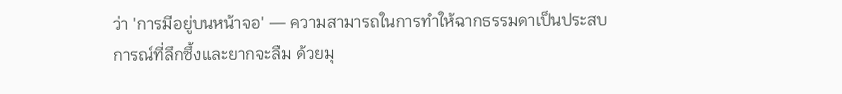ว่า 'การมีอยู่บนหน้าจอ' — ความสามารถในการทำให้ฉากธรรมดาเป็นประสบการณ์ที่ลึกซึ้งและยากจะลืม ด้วยมุ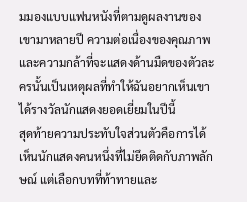มมองแบบแฟนหนังที่ตามดูผลงานของเขามาหลายปี ความต่อเนื่องของคุณภาพและความกล้าที่จะแสดงด้านมืดของตัวละครนั้นเป็นเหตุผลที่ทำให้ฉันอยากเห็นเขาได้รางวัลนักแสดงยอดเยี่ยมในปีนี้
สุดท้ายความประทับใจส่วนตัวคือการได้เห็นนักแสดงคนหนึ่งที่ไม่ยึดติดกับภาพลักษณ์ แต่เลือกบทที่ท้าทายและ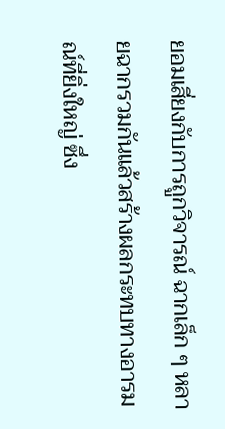ยอมเสี่ยงกับการถูกวิจารณ์ ฉากเล็ก ๆ หลายฉากรวมกันแล้วสร้างผลกระทบทางอารมณ์ที่ยิ่งใหญ่ ซึ่ง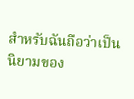สำหรับฉันถือว่าเป็นนิยามของ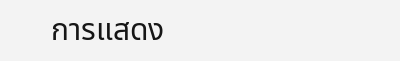การแสดง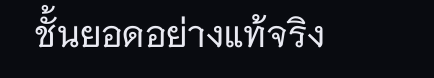ชั้นยอดอย่างแท้จริง